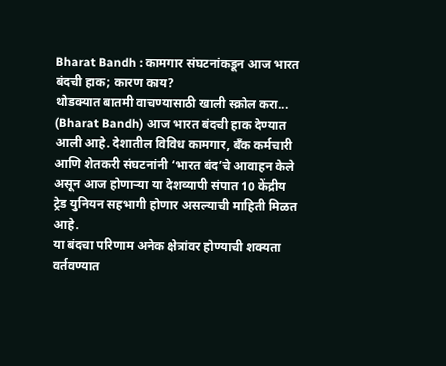Bharat Bandh : कामगार संघटनांकडून आज भारत बंदची हाक; कारण काय?
थोडक्यात बातमी वाचण्यासाठी खाली स्क्रोल करा...
(Bharat Bandh) आज भारत बंदची हाक देण्यात आली आहे. देशातील विविध कामगार, बँक कर्मचारी आणि शेतकरी संघटनांनी ‘भारत बंद’चे आवाहन केले असून आज होणाऱ्या या देशव्यापी संपात 10 केंद्रीय ट्रेड युनियन सहभागी होणार असल्याची माहिती मिळत आहे.
या बंदचा परिणाम अनेक क्षेत्रांवर होण्याची शक्यता वर्तवण्यात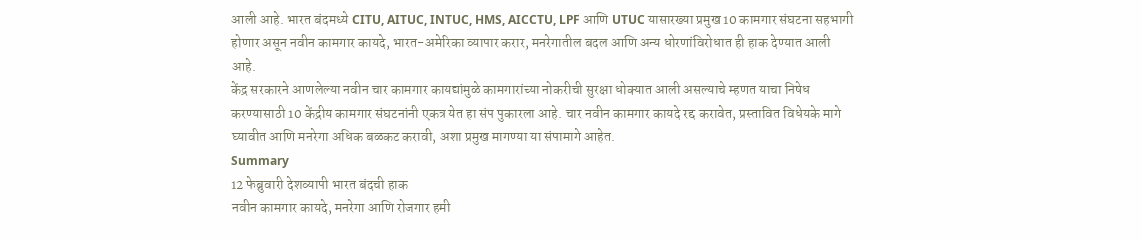आली आहे. भारत बंदमध्ये CITU, AITUC, INTUC, HMS, AICCTU, LPF आणि UTUC यासारख्या प्रमुख 10 कामगार संघटना सहभागी होणार असून नवीन कामगार कायदे, भारत-अमेरिका व्यापार करार, मनरेगातील बदल आणि अन्य धोरणांविरोधात ही हाक देण्यात आली आहे.
केंद्र सरकारने आणलेल्या नवीन चार कामगार कायद्यांमुळे कामगारांच्या नोकरीची सुरक्षा धोक्यात आली असल्याचे म्हणत याचा निषेध करण्यासाठी 10 केंद्रीय कामगार संघटनांनी एकत्र येत हा संप पुकारला आहे. चार नवीन कामगार कायदे रद्द करावेत, प्रस्तावित विधेयके मागे घ्यावीत आणि मनरेगा अधिक बळकट करावी, अशा प्रमुख मागण्या या संपामागे आहेत.
Summary
12 फेब्रुवारी देशव्यापी भारत बंदची हाक
नवीन कामगार कायदे, मनरेगा आणि रोजगार हमी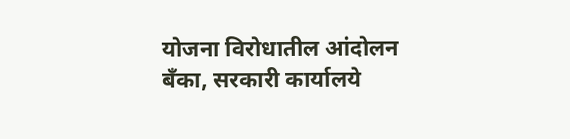योजना विरोधातील आंदोलन
बँका, सरकारी कार्यालये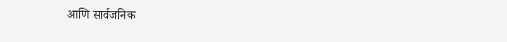आणि सार्वजनिक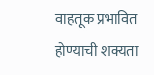वाहतूक प्रभावित होण्याची शक्यता